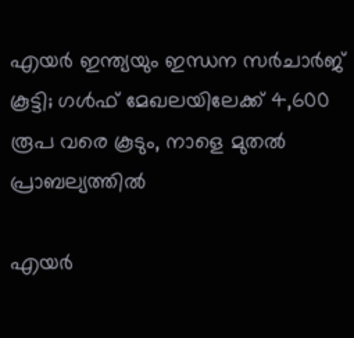എയർ ഇന്ത്യയും ഇന്ധന സർചാർജ് കൂട്ടി; ഗൾഫ് മേഖലയിലേക്ക് 4,600 രൂപ വരെ കൂടും, നാളെ മുതൽ പ്രാബല്യത്തിൽ

എയർ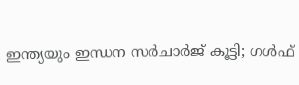ഇന്ത്യയും ഇന്ധന സർചാർജ് കൂട്ടി; ഗൾഫ്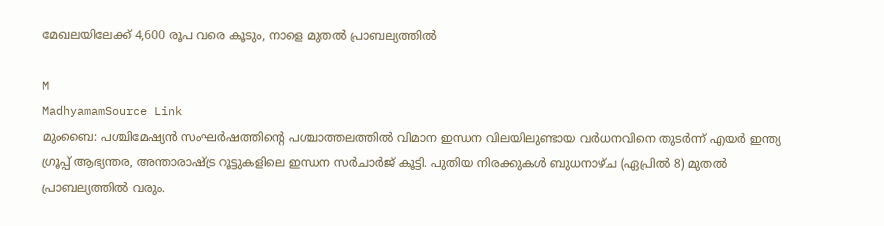മേഖലയിലേക്ക് 4,600 രൂപ വരെ കൂടും, നാളെ മുതൽ പ്രാബല്യത്തിൽ

M
MadhyamamSource Link
മുംബൈ: പശ്ചിമേഷ്യൻ സംഘർഷത്തിന്‍റെ പശ്ചാത്തലത്തിൽ വിമാന ഇന്ധന വിലയിലുണ്ടായ വർധനവിനെ തുടർന്ന് എയർ ഇന്ത്യ ഗ്രൂപ്പ് ആഭ്യന്തര, അന്താരാഷ്ട്ര റൂട്ടുകളിലെ ഇന്ധന സർചാർജ് കൂട്ടി. പുതിയ നിരക്കുകൾ ബുധനാഴ്ച (ഏപ്രിൽ 8) മുതൽ പ്രാബല്യത്തിൽ വരും.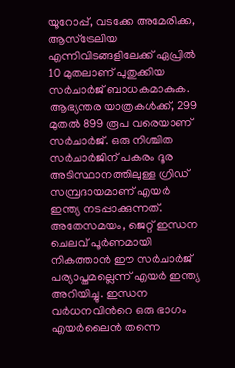യൂറോപ്പ്, വടക്കേ അമേരിക്ക, ആസ്ട്രേലിയ എന്നിവിടങ്ങളിലേക്ക് ഏപ്രിൽ 10 മുതലാണ് പുതുക്കിയ സർചാർജ് ബാധകമാകുക. ആഭ്യന്തര യാത്രകൾക്ക്, 299 മുതൽ 899 രൂപ വരെയാണ് സർചാർജ്. ഒരു നിശ്ചിത സർചാർജിന് പകരം ദൂര അടിസ്ഥാനത്തിലുള്ള ഗ്രിഡ് സമ്പ്രദായമാണ് എയർ ഇന്ത്യ നടപ്പാക്കുന്നത്. അതേസമയം, ജെറ്റ് ഇന്ധന ചെലവ് പൂർണമായി നികത്താൻ ഈ സർചാർജ് പര്യാപ്തമല്ലെന്ന് എയർ ഇന്ത്യ അറിയിച്ചു. ഇന്ധന വർധനവിന്‍റെ ഒരു ഭാഗം എയർലൈൻ തന്നെ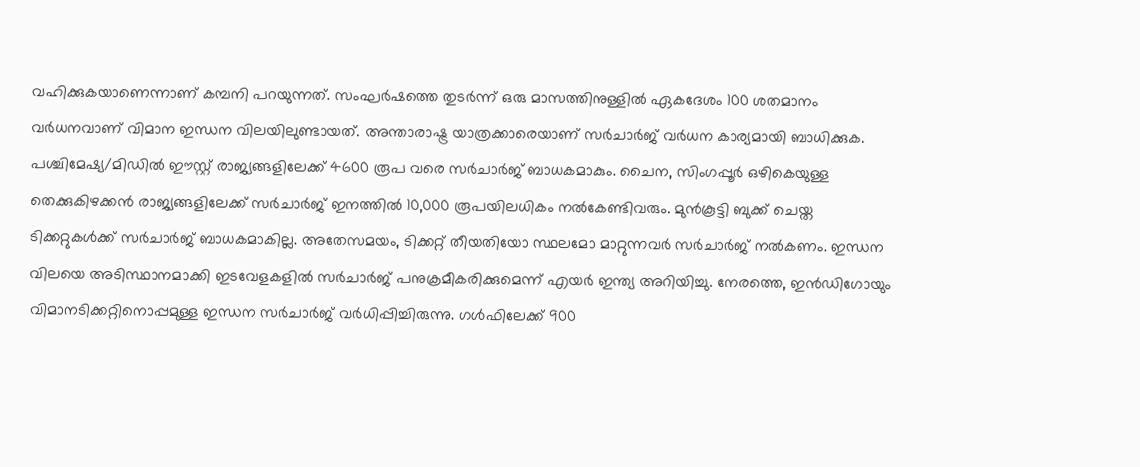വഹിക്കുകയാണെന്നാണ് കമ്പനി പറയുന്നത്. സംഘർഷത്തെ തുടർന്ന് ഒരു മാസത്തിനുള്ളിൽ ഏകദേശം 100 ശതമാനം വർധനവാണ് വിമാന ഇന്ധന വിലയിലുണ്ടായത്. അന്താരാഷ്ട്ര യാത്രക്കാരെയാണ് സർചാർജ് വർധന കാര്യമായി ബാധിക്കുക. പശ്ചിമേഷ്യ/മിഡിൽ ഈസ്റ്റ് രാജ്യങ്ങളിലേക്ക് 4600 രൂപ വരെ സർചാർജ് ബാധകമാകും. ചൈന, സിംഗപ്പൂർ ഒഴികെയുള്ള തെക്കുകിഴക്കൻ രാജ്യങ്ങളിലേക്ക് സർചാർജ് ഇനത്തിൽ 10,000 രൂപയിലധികം നൽകേണ്ടിവരും. മുൻകൂട്ടി ബുക്ക് ചെയ്ത ടിക്കറ്റുകൾക്ക് സർചാർജ് ബാധകമാകില്ല. അതേസമയം, ടിക്കറ്റ് തീയതിയോ സ്ഥലമോ മാറ്റുന്നവർ സർചാർജ് നൽകണം. ഇന്ധന വിലയെ അടിസ്ഥാനമാക്കി ഇടവേളകളിൽ സർചാർജ് പനുക്രമീകരിക്കുമെന്ന് എയർ ഇന്ത്യ അറിയിച്ചു. നേരത്തെ, ഇൻഡിഗോയും വിമാനടിക്കറ്റിനൊപ്പമുള്ള ഇന്ധന സർചാർജ് വർധിപ്പിച്ചിരുന്നു. ഗൾഫിലേക്ക് 900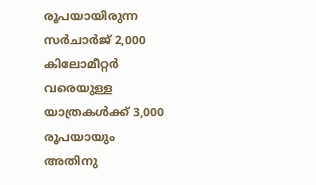രൂപയായിരുന്ന സർചാർജ് 2,000 കിലോമീറ്റർ വരെയുള്ള യാത്രകൾക്ക് 3,000 രൂപയായും അതിനു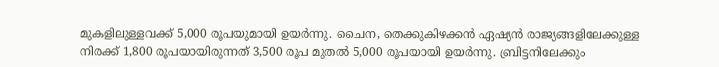മുകളിലുള്ളവക്ക് 5,000 രൂപയുമായി ഉയർന്നു. ചൈന, തെക്കുകിഴക്കൻ ഏഷ്യൻ രാജ്യങ്ങളിലേക്കുള്ള നിരക്ക് 1,800 രൂപയായിരുന്നത് 3,500 രൂപ മുതൽ 5,000 രൂപയായി ഉയർന്നു. ബ്രിട്ടനിലേക്കും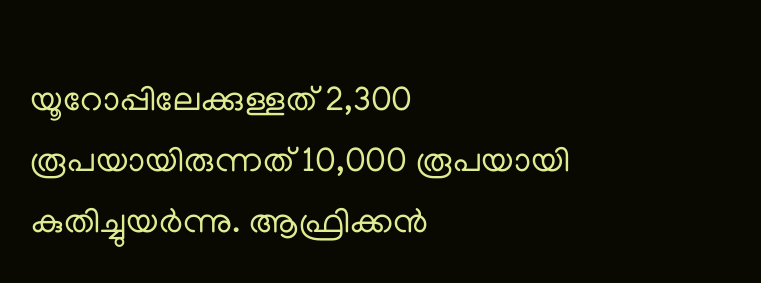യൂറോപ്പിലേക്കുള്ളത് 2,300 രൂപയായിരുന്നത് 10,000 രൂപയായി കുതിച്ചുയർന്നു. ആഫ്രിക്കൻ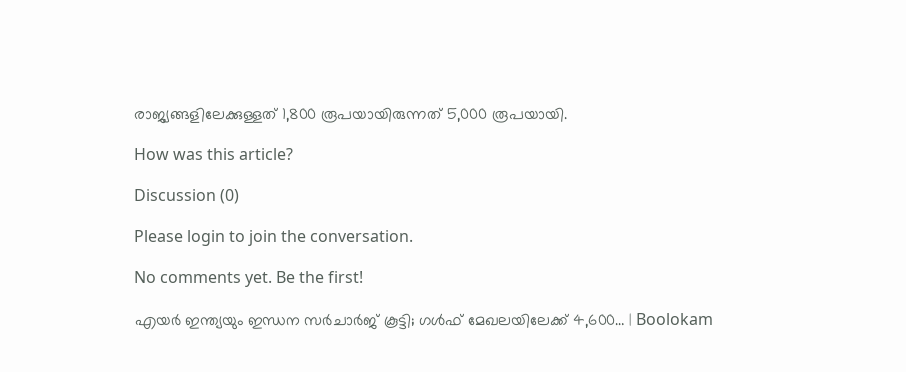രാജ്യങ്ങളിലേക്കുള്ളത് 1,800 രൂപയായിരുന്നത് 5,000 രൂപയായി.

How was this article?

Discussion (0)

Please login to join the conversation.

No comments yet. Be the first!

എയർ ഇന്ത്യയും ഇന്ധന സർചാർജ് കൂട്ടി; ഗൾഫ് മേഖലയിലേക്ക് 4,600… | Boolokam